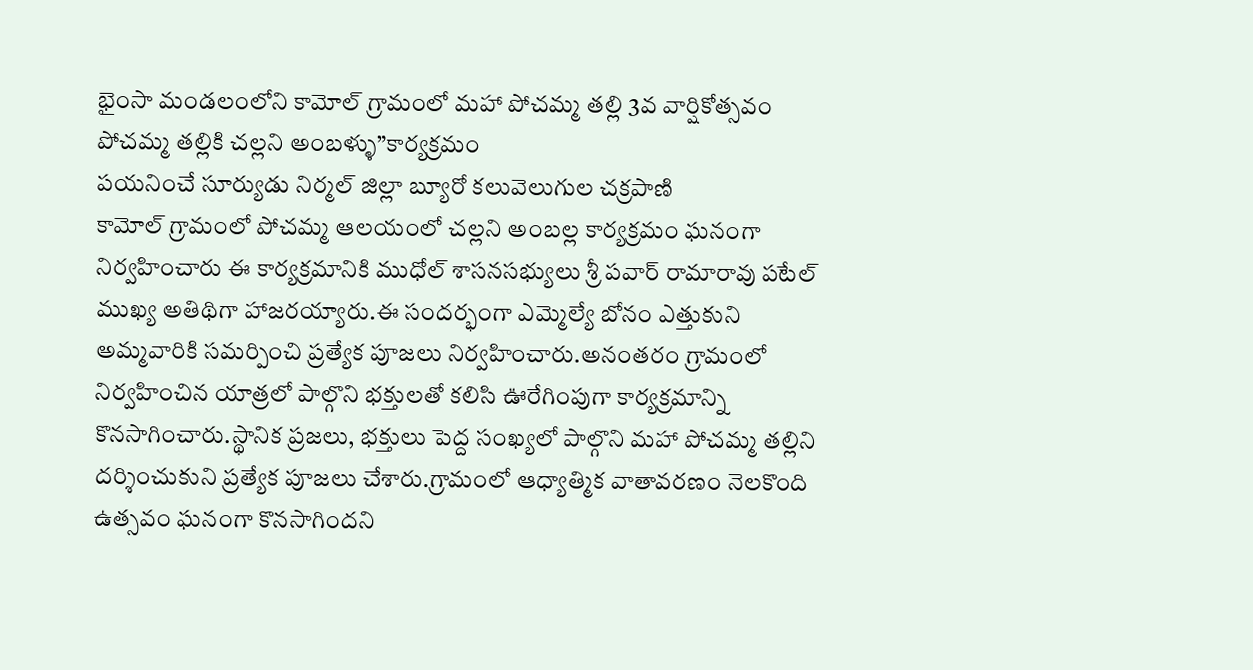భైంసా మండలంలోని కామోల్ గ్రామంలో మహా పోచమ్మ తల్లి 3వ వార్షికోత్సవం
పోచమ్మ తల్లికి చల్లని అంబళ్ళు”కార్యక్రమం
పయనించే సూర్యుడు నిర్మల్ జిల్లా బ్యూరో కలువెలుగుల చక్రపాణి
కామోల్ గ్రామంలో పోచమ్మ ఆలయంలో చల్లని అంబల్ల కార్యక్రమం ఘనంగా నిర్వహించారు ఈ కార్యక్రమానికి ముధోల్ శాసనసభ్యులు శ్రీ పవార్ రామారావు పటేల్ ముఖ్య అతిథిగా హాజరయ్యారు.ఈ సందర్భంగా ఎమ్మెల్యే బోనం ఎత్తుకుని అమ్మవారికి సమర్పించి ప్రత్యేక పూజలు నిర్వహించారు.అనంతరం గ్రామంలో నిర్వహించిన యాత్రలో పాల్గొని భక్తులతో కలిసి ఊరేగింపుగా కార్యక్రమాన్ని కొనసాగించారు.స్థానిక ప్రజలు, భక్తులు పెద్ద సంఖ్యలో పాల్గొని మహా పోచమ్మ తల్లిని దర్శించుకుని ప్రత్యేక పూజలు చేశారు.గ్రామంలో ఆధ్యాత్మిక వాతావరణం నెలకొంది ఉత్సవం ఘనంగా కొనసాగిందని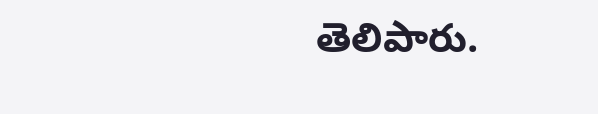తెలిపారు.